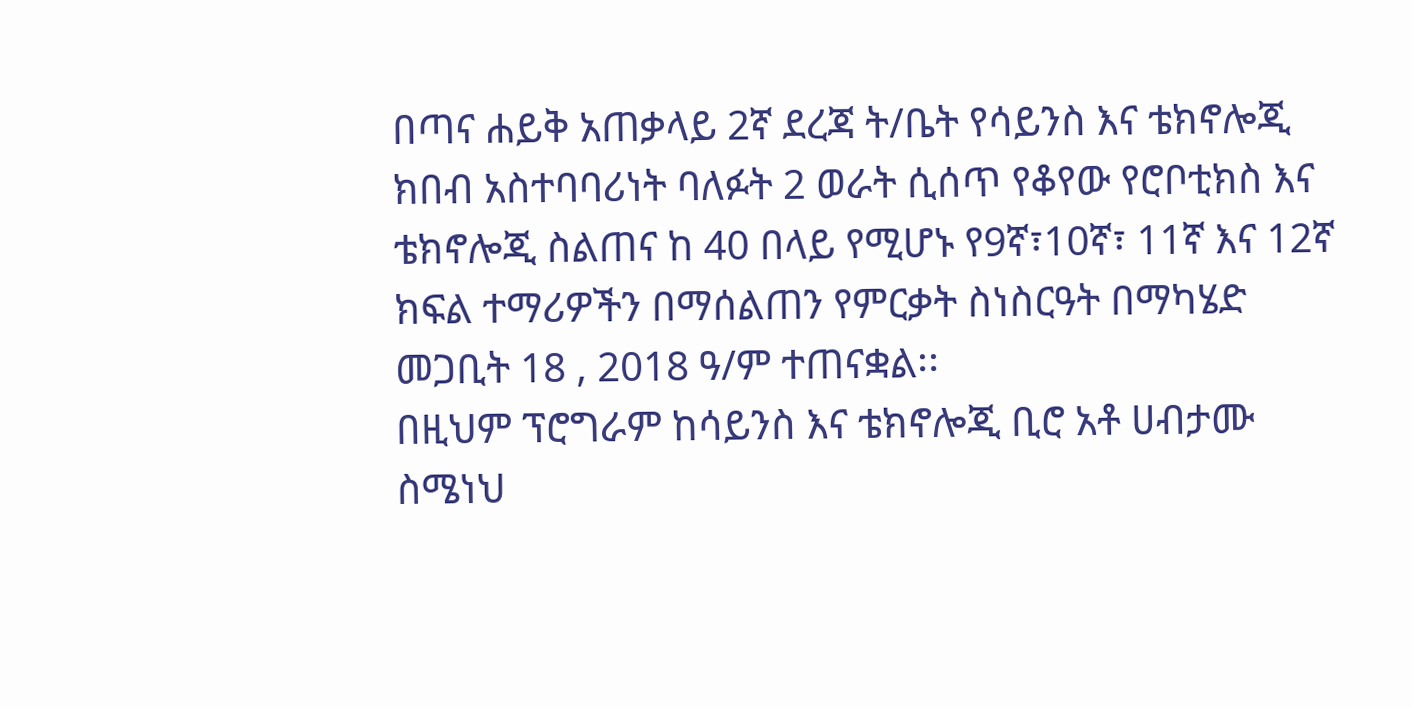በጣና ሐይቅ አጠቃላይ 2ኛ ደረጃ ት/ቤት የሳይንስ እና ቴክኖሎጂ ክበብ አስተባባሪነት ባለፉት 2 ወራት ሲሰጥ የቆየው የሮቦቲክስ እና ቴክኖሎጂ ስልጠና ከ 40 በላይ የሚሆኑ የ9ኛ፣10ኛ፣ 11ኛ እና 12ኛ ክፍል ተማሪዎችን በማሰልጠን የምርቃት ስነስርዓት በማካሄድ መጋቢት 18 , 2018 ዓ/ም ተጠናቋል፡፡
በዚህም ፕሮግራም ከሳይንስ እና ቴክኖሎጂ ቢሮ አቶ ሀብታሙ ስሜነህ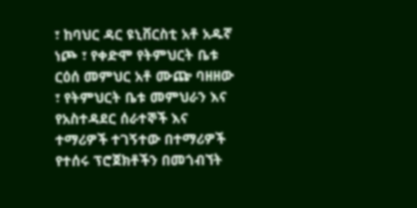፣ ከባህር ዳር ዩኒቨርስቲ አቶ አዱኛ ነጮ ፣ የቀድሞ የትምህርት ቤቱ ርዕሰ መምህር አቶ ሙጬ ባዘዘው ፣ የትምህርት ቤቱ መምህራን እና የአስተዳደር ሰራተኞች እና ተማሪዎች ተገኝተው በተማሪዎች የተሰሩ ፕሮጀክቶችን በመጎብኘት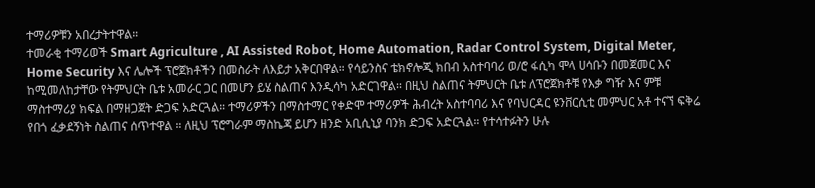ተማሪዎቹን አበረታትተዋል።
ተመራቂ ተማሪወች Smart Agriculture , AI Assisted Robot, Home Automation, Radar Control System, Digital Meter, Home Security እና ሌሎች ፕሮጀክቶችን በመስራት ለእይታ አቅርበዋል። የሳይንስና ቴክኖሎጂ ክበብ አስተባባሪ ወ/ሮ ፋሲካ ሞላ ሀሳቡን በመጀመር እና ከሚመለከታቸው የትምህርት ቤቱ አመራር ጋር በመሆን ይሄ ስልጠና እንዲሳካ አድርገዋል፡፡ በዚህ ስልጠና ትምህርት ቤቱ ለፕሮጀክቶቹ የእቃ ግዥ እና ምቹ ማስተማሪያ ክፍል በማዘጋጀት ድጋፍ አድርጓል። ተማሪዎችን በማስተማር የቀድሞ ተማሪዎች ሕብረት አስተባባሪ እና የባህርዳር ዩንቨርሲቲ መምህር አቶ ተናኘ ፍቅሬ የበጎ ፈቃደኝነት ስልጠና ሰጥተዋል ። ለዚህ ፕሮግራም ማስኬጃ ይሆን ዘንድ አቢሲኒያ ባንክ ድጋፍ አድርጓል። የተሳተፉትን ሁሉ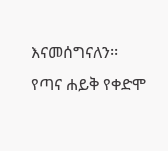እናመሰግናለን፡፡
የጣና ሐይቅ የቀድሞ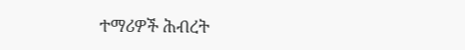ተማሪዎች ሕብረት